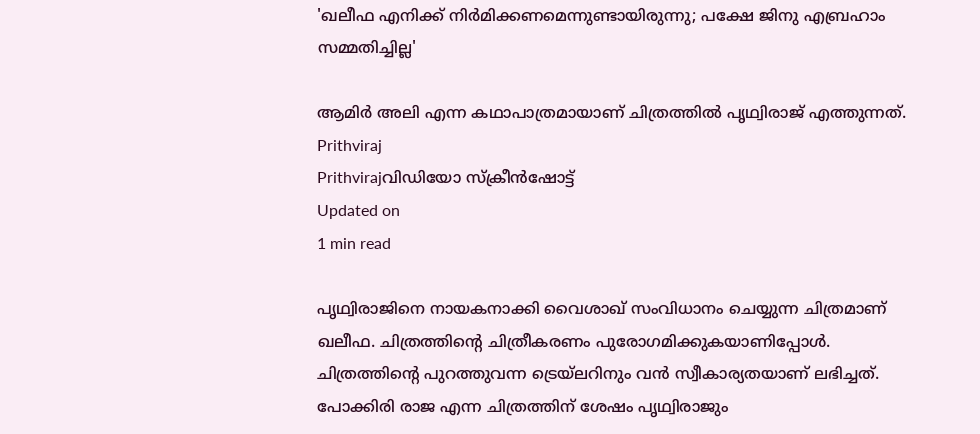'ഖലീഫ എനിക്ക് നിർമിക്കണമെന്നുണ്ടായിരുന്നു; പക്ഷേ ജിനു എബ്രഹാം സമ്മതിച്ചില്ല'

ആമിർ അലി എന്ന കഥാപാത്രമായാണ് ചിത്രത്തിൽ പൃഥ്വിരാജ് എത്തുന്നത്.
Prithviraj
Prithvirajവിഡിയോ സ്ക്രീൻഷോട്ട്
Updated on
1 min read

പൃഥ്വിരാജിനെ നായകനാക്കി വൈശാഖ് സംവിധാനം ചെയ്യുന്ന ചിത്രമാണ് ഖലീഫ. ചിത്രത്തിന്റെ ചിത്രീകരണം പുരോഗമിക്കുകയാണിപ്പോൾ. ചിത്രത്തിന്റെ പുറത്തുവന്ന ട്രെയ്‌ലറിനും വൻ സ്വീകാര്യതയാണ് ലഭിച്ചത്. പോക്കിരി രാജ എന്ന ചിത്രത്തിന് ശേഷം പൃഥ്വിരാജും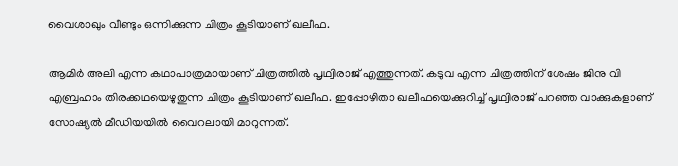വൈശാഖും വീണ്ടും ഒന്നിക്കുന്ന ചിത്രം കൂടിയാണ് ഖലീഫ.

ആമിർ അലി എന്ന കഥാപാത്രമായാണ് ചിത്രത്തിൽ പൃഥ്വിരാജ് എത്തുന്നത്. കടുവ എന്ന ചിത്രത്തിന് ശേഷം ജിനു വി എബ്രഹാം തിരക്കഥയെഴുതുന്ന ചിത്രം കൂടിയാണ് ഖലീഫ. ഇപ്പോഴിതാ ഖലീഫയെക്കുറിച്ച് പൃഥ്വിരാജ് പറഞ്ഞ വാക്കുകളാണ് സോഷ്യൽ മീഡിയയിൽ വൈറലായി മാറുന്നത്.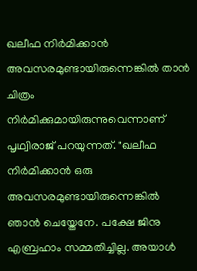ഖലീഫ നിർമിക്കാൻ അവസരമുണ്ടായിരുന്നെങ്കിൽ താൻ ചിത്രം നിർമിക്കുമായിരുന്നുവെന്നാണ് പൃഥ്വിരാജ് പറയുന്നത്. "ഖലീഫ നിർമിക്കാൻ ഒരു അവസരമുണ്ടായിരുന്നെങ്കിൽ ഞാൻ ചെയ്തേനേ. പക്ഷേ ജിനു എബ്രഹാം സമ്മതിച്ചില്ല. അയാൾ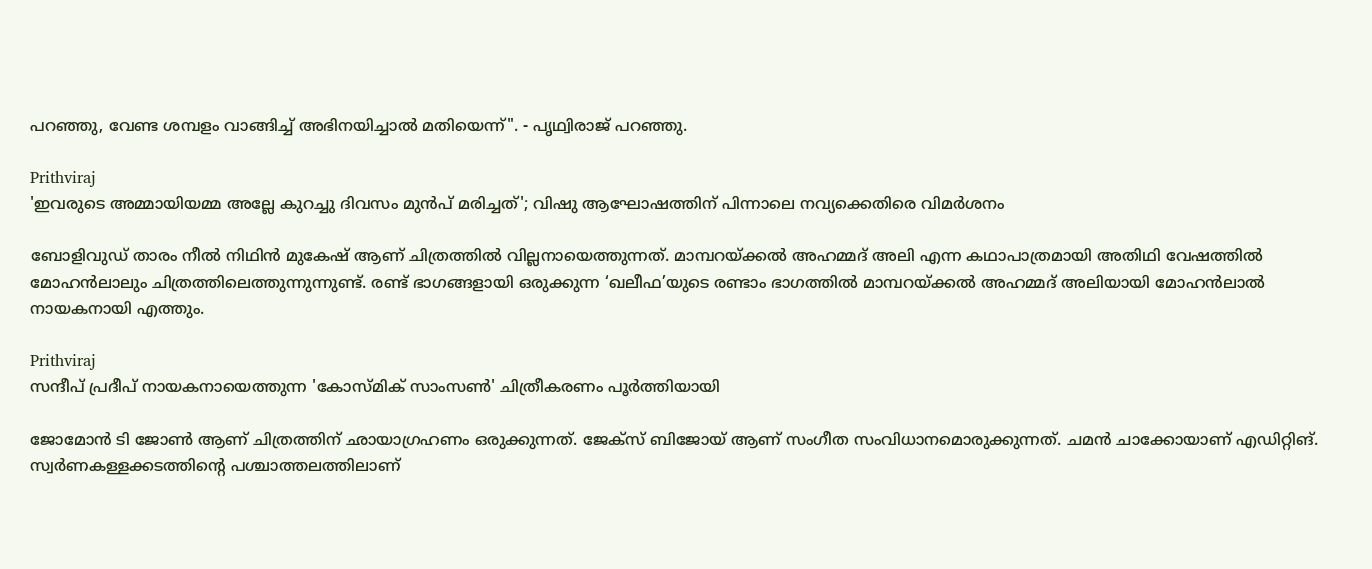പറഞ്ഞു, വേണ്ട ശമ്പളം വാങ്ങിച്ച് അഭിനയിച്ചാൽ മതിയെന്ന്". - പൃഥ്വിരാജ് പറഞ്ഞു.

Prithviraj
'ഇവരുടെ അമ്മായിയമ്മ അല്ലേ കുറച്ചു ദിവസം മുൻപ് മരിച്ചത്'; വിഷു ആഘോഷത്തിന് പിന്നാലെ നവ്യക്കെതിരെ വിമർശനം

ബോളിവുഡ് താരം നീൽ നിഥിൻ മുകേഷ് ആണ് ചിത്രത്തിൽ വില്ലനായെത്തുന്നത്. മാമ്പറയ്ക്കൽ അഹമ്മദ് അലി എന്ന കഥാപാത്രമായി അതിഥി വേഷത്തിൽ മോഹൻലാലും ചിത്രത്തിലെത്തുന്നുന്നുണ്ട്. രണ്ട് ഭാഗങ്ങളായി ഒരുക്കുന്ന ‘ഖലീഫ’യുടെ രണ്ടാം ഭാഗത്തിൽ മാമ്പറയ്ക്കൽ അഹമ്മദ് അലിയായി മോഹൻലാൽ നായകനായി എത്തും.

Prithviraj
സന്ദീപ് പ്രദീപ് നായകനായെത്തുന്ന 'കോസ്മിക് സാംസൺ' ചിത്രീകരണം പൂർത്തിയായി

ജോമോൻ ടി ജോൺ ആണ് ചിത്രത്തിന് ഛായാഗ്രഹണം ഒരുക്കുന്നത്. ജേക്സ് ബിജോയ് ആണ് സംഗീത സംവിധാനമൊരുക്കുന്നത്. ചമൻ ചാക്കോയാണ് എഡിറ്റിങ്. സ്വർണകള്ളക്കടത്തിന്റെ പശ്ചാത്തലത്തിലാണ്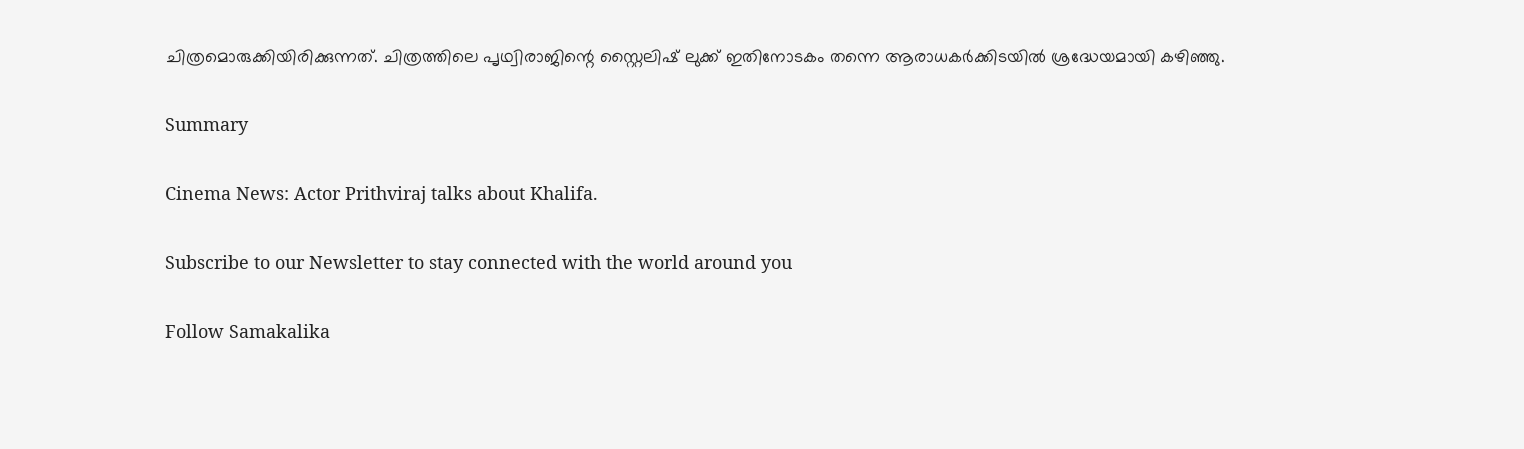ചിത്രമൊരുക്കിയിരിക്കുന്നത്. ചിത്രത്തിലെ പൃഥ്വിരാജിന്റെ സ്റ്റൈലിഷ് ലുക്ക് ഇതിനോടകം തന്നെ ആരാധകർക്കിടയിൽ ശ്രദ്ധേയമായി കഴിഞ്ഞു.

Summary

Cinema News: Actor Prithviraj talks about Khalifa.

Subscribe to our Newsletter to stay connected with the world around you

Follow Samakalika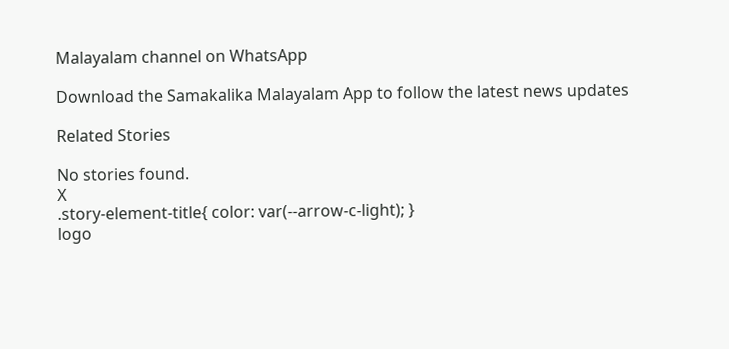Malayalam channel on WhatsApp

Download the Samakalika Malayalam App to follow the latest news updates

Related Stories

No stories found.
X
.story-element-title{ color: var(--arrow-c-light); }
logo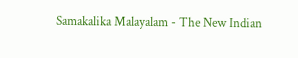Samakalika Malayalam - The New Indian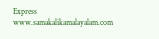Express
www.samakalikamalayalam.com